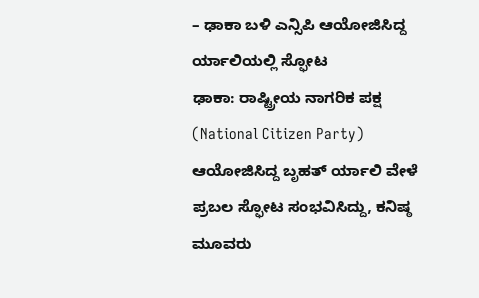– ಢಾಕಾ ಬಳಿ ಎನ್ಸಿಪಿ ಆಯೋಜಿಸಿದ್ದ ರ್ಯಾಲಿಯಲ್ಲಿ ಸ್ಫೋಟ
ಢಾಕಾ: ರಾಷ್ಟ್ರೀಯ ನಾಗರಿಕ ಪಕ್ಷ (National Citizen Party) ಆಯೋಜಿಸಿದ್ದ ಬೃಹತ್ ರ್ಯಾಲಿ ವೇಳೆ ಪ್ರಬಲ ಸ್ಫೋಟ ಸಂಭವಿಸಿದ್ದು, ಕನಿಷ್ಠ ಮೂವರು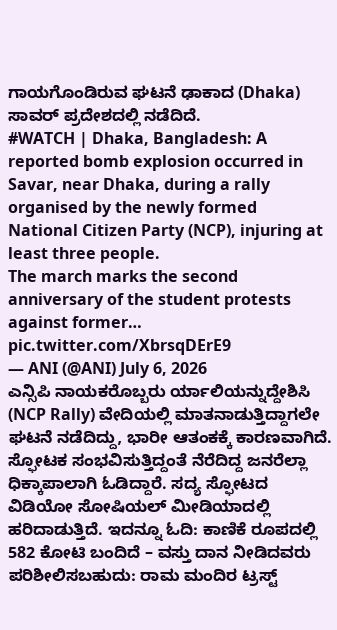ಗಾಯಗೊಂಡಿರುವ ಘಟನೆ ಢಾಕಾದ (Dhaka) ಸಾವರ್ ಪ್ರದೇಶದಲ್ಲಿ ನಡೆದಿದೆ.
#WATCH | Dhaka, Bangladesh: A reported bomb explosion occurred in Savar, near Dhaka, during a rally organised by the newly formed National Citizen Party (NCP), injuring at least three people.
The march marks the second anniversary of the student protests against former… pic.twitter.com/XbrsqDErE9
— ANI (@ANI) July 6, 2026
ಎನ್ಸಿಪಿ ನಾಯಕರೊಬ್ಬರು ರ್ಯಾಲಿಯನ್ನುದ್ದೇಶಿಸಿ (NCP Rally) ವೇದಿಯಲ್ಲಿ ಮಾತನಾಡುತ್ತಿದ್ದಾಗಲೇ ಘಟನೆ ನಡೆದಿದ್ದು, ಭಾರೀ ಆತಂಕಕ್ಕೆ ಕಾರಣವಾಗಿದೆ. ಸ್ಫೋಟಕ ಸಂಭವಿಸುತ್ತಿದ್ದಂತೆ ನೆರೆದಿದ್ದ ಜನರೆಲ್ಲಾ ಧಿಕ್ಕಾಪಾಲಾಗಿ ಓಡಿದ್ದಾರೆ. ಸದ್ಯ ಸ್ಫೋಟದ ವಿಡಿಯೋ ಸೋಷಿಯಲ್ ಮೀಡಿಯಾದಲ್ಲಿ ಹರಿದಾಡುತ್ತಿದೆ. ಇದನ್ನೂ ಓದಿ: ಕಾಣಿಕೆ ರೂಪದಲ್ಲಿ 582 ಕೋಟಿ ಬಂದಿದೆ – ವಸ್ತು ದಾನ ನೀಡಿದವರು ಪರಿಶೀಲಿಸಬಹುದು: ರಾಮ ಮಂದಿರ ಟ್ರಸ್ಟ್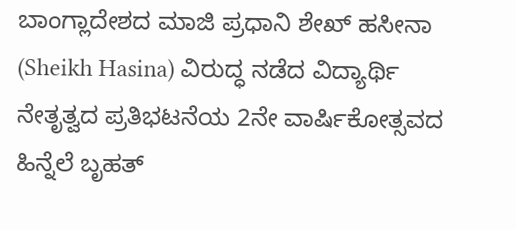ಬಾಂಗ್ಲಾದೇಶದ ಮಾಜಿ ಪ್ರಧಾನಿ ಶೇಖ್ ಹಸೀನಾ (Sheikh Hasina) ವಿರುದ್ಧ ನಡೆದ ವಿದ್ಯಾರ್ಥಿ ನೇತೃತ್ವದ ಪ್ರತಿಭಟನೆಯ 2ನೇ ವಾರ್ಷಿಕೋತ್ಸವದ ಹಿನ್ನೆಲೆ ಬೃಹತ್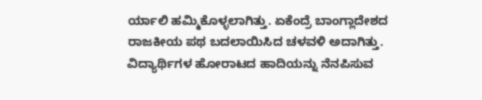ರ್ಯಾಲಿ ಹಮ್ಮಿಕೊಳ್ಳಲಾಗಿತ್ತು. ಏಕೆಂದ್ರೆ ಬಾಂಗ್ಲಾದೇಶದ ರಾಜಕೀಯ ಪಥ ಬದಲಾಯಿಸಿದ ಚಳವಳಿ ಅದಾಗಿತ್ತು. ವಿದ್ಯಾರ್ಥಿಗಳ ಹೋರಾಟದ ಹಾದಿಯನ್ನು ನೆನಪಿಸುವ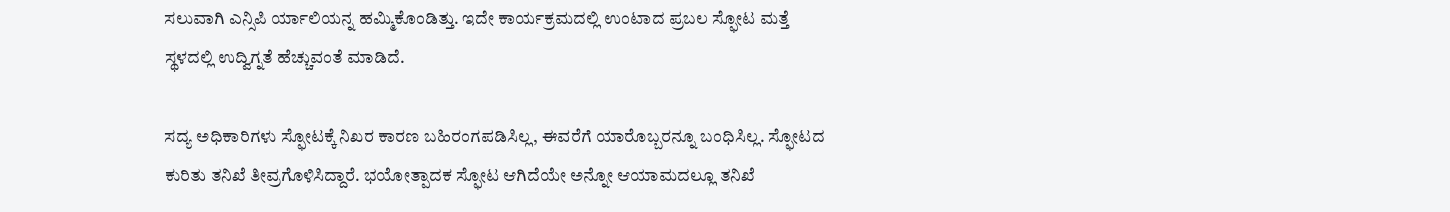ಸಲುವಾಗಿ ಎನ್ಸಿಪಿ ರ್ಯಾಲಿಯನ್ನ ಹಮ್ಮಿಕೊಂಡಿತ್ತು. ಇದೇ ಕಾರ್ಯಕ್ರಮದಲ್ಲಿ ಉಂಟಾದ ಪ್ರಬಲ ಸ್ಫೋಟ ಮತ್ತೆ ಸ್ಥಳದಲ್ಲಿ ಉದ್ವಿಗ್ನತೆ ಹೆಚ್ಚುವಂತೆ ಮಾಡಿದೆ.

ಸದ್ಯ ಅಧಿಕಾರಿಗಳು ಸ್ಫೋಟಕ್ಕೆ ನಿಖರ ಕಾರಣ ಬಹಿರಂಗಪಡಿಸಿಲ್ಲ, ಈವರೆಗೆ ಯಾರೊಬ್ಬರನ್ನೂ ಬಂಧಿಸಿಲ್ಲ. ಸ್ಫೋಟದ ಕುರಿತು ತನಿಖೆ ತೀವ್ರಗೊಳಿಸಿದ್ದಾರೆ. ಭಯೋತ್ಪಾದಕ ಸ್ಫೋಟ ಆಗಿದೆಯೇ ಅನ್ನೋ ಆಯಾಮದಲ್ಲೂ ತನಿಖೆ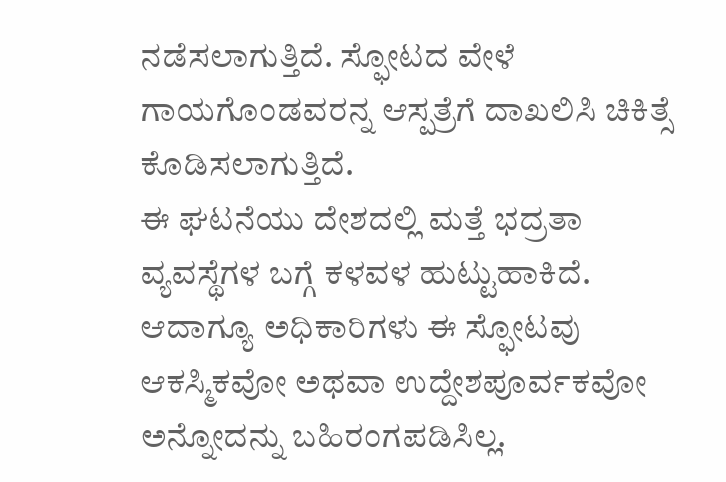ನಡೆಸಲಾಗುತ್ತಿದೆ. ಸ್ಫೋಟದ ವೇಳೆ ಗಾಯಗೊಂಡವರನ್ನ ಆಸ್ಪತ್ರೆಗೆ ದಾಖಲಿಸಿ ಚಿಕಿತ್ಸೆ ಕೊಡಿಸಲಾಗುತ್ತಿದೆ.
ಈ ಘಟನೆಯು ದೇಶದಲ್ಲಿ ಮತ್ತೆ ಭದ್ರತಾ ವ್ಯವಸ್ಥೆಗಳ ಬಗ್ಗೆ ಕಳವಳ ಹುಟ್ಟುಹಾಕಿದೆ. ಆದಾಗ್ಯೂ ಅಧಿಕಾರಿಗಳು ಈ ಸ್ಫೋಟವು ಆಕಸ್ಮಿಕವೋ ಅಥವಾ ಉದ್ದೇಶಪೂರ್ವಕವೋ ಅನ್ನೋದನ್ನು ಬಹಿರಂಗಪಡಿಸಿಲ್ಲ.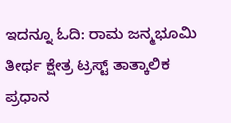ಇದನ್ನೂ ಓದಿ: ರಾಮ ಜನ್ಮಭೂಮಿ ತೀರ್ಥ ಕ್ಷೇತ್ರ ಟ್ರಸ್ಟ್ ತಾತ್ಕಾಲಿಕ ಪ್ರಧಾನ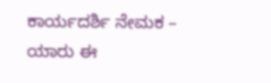ಕಾರ್ಯದರ್ಶಿ ನೇಮಕ – ಯಾರು ಈ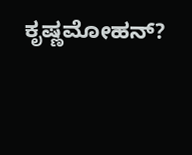ಕೃಷ್ಣಮೋಹನ್?